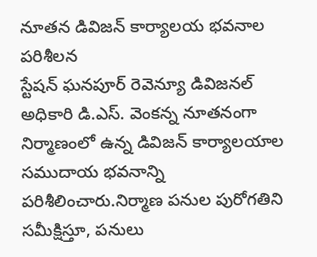నూతన డివిజన్ కార్యాలయ భవనాల పరిశీలన
స్టేషన్ ఘనపూర్ రెవెన్యూ డివిజనల్ అధికారి డి.ఎస్. వెంకన్న నూతనంగా నిర్మాణంలో ఉన్న డివిజన్ కార్యాలయాల సముదాయ భవనాన్ని పరిశీలించారు.నిర్మాణ పనుల పురోగతిని సమీక్షిస్తూ, పనులు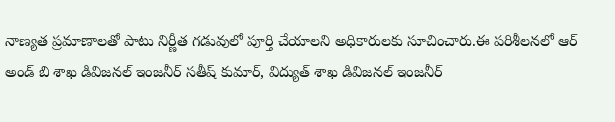నాణ్యత ప్రమాణాలతో పాటు నిర్ణీత గడువులో పూర్తి చేయాలని అధికారులకు సూచించారు.ఈ పరిశీలనలో ఆర్ అండ్ బి శాఖ డివిజనల్ ఇంజనీర్ సతీష్ కుమార్, విద్యుత్ శాఖ డివిజనల్ ఇంజనీర్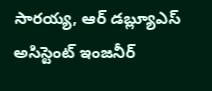సారయ్య, ఆర్ డబ్ల్యూఎస్ అసిస్టెంట్ ఇంజనీర్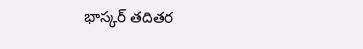భాస్కర్ తదితర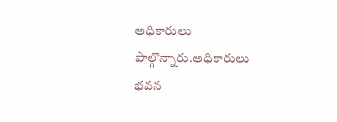అధికారులు పాల్గొన్నారు.అధికారులు భవన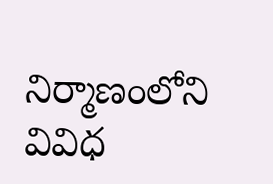నిర్మాణంలోని వివిధ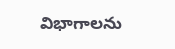విభాగాలను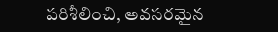పరిశీలించి, అవసరమైన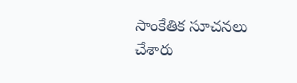సాంకేతిక సూచనలు చేశారు